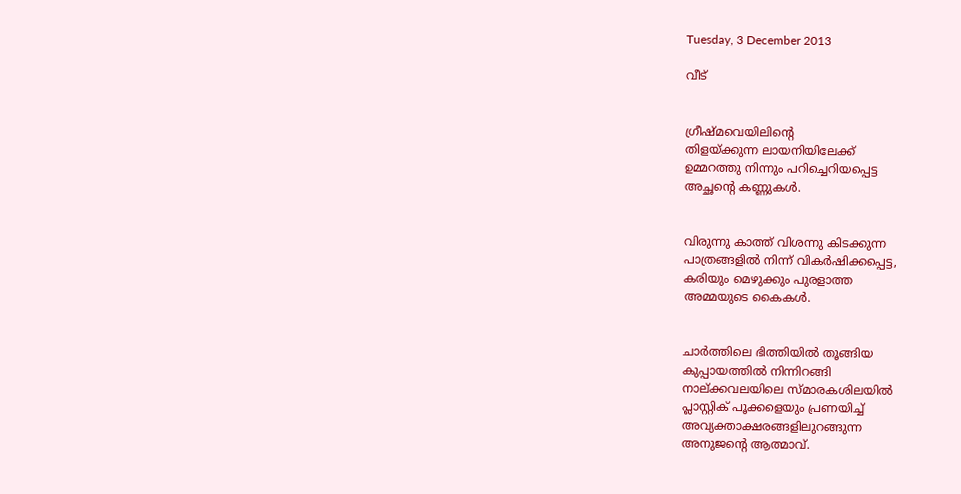Tuesday, 3 December 2013

വീട്


ഗ്രീഷ്‌മവെയിലിന്റെ
തിളയ്‌ക്കുന്ന ലായനിയിലേക്ക്‌
ഉമ്മറത്തു നിന്നും പറിച്ചെറിയപ്പെട്ട
അച്ഛന്റെ കണ്ണുകള്‍.


വിരുന്നു കാത്ത്‌ വിശന്നു കിടക്കുന്ന
പാത്രങ്ങളില്‍ നിന്ന്‌ വികര്‍ഷിക്കപ്പെട്ട,
കരിയും മെഴുക്കും പുരളാത്ത
അമ്മയുടെ കൈകള്‍.


ചാര്‍ത്തിലെ ഭിത്തിയില്‍ തൂങ്ങിയ
കുപ്പായത്തില്‍ നിന്നിറങ്ങി
നാല്‌ക്കവലയിലെ സ്‌മാരകശിലയില്‍
പ്ലാസ്റ്റിക്‌ പൂക്കളെയും പ്രണയിച്ച്‌
അവ്യക്താക്ഷരങ്ങളിലുറങ്ങുന്ന
അനുജന്റെ ആത്മാവ്‌.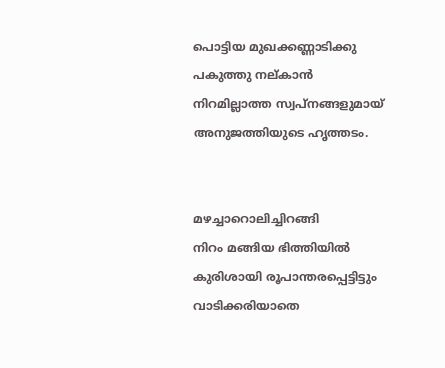പൊട്ടിയ മുഖക്കണ്ണാടിക്കു
പകുത്തു നല്‌കാന്‍
നിറമില്ലാത്ത സ്വപ്‌നങ്ങളുമായ്‌
അനുജത്തിയുടെ ഹൃത്തടം.


മഴച്ചാറൊലിച്ചിറങ്ങി
നിറം മങ്ങിയ ഭിത്തിയില്‍
കുരിശായി രൂപാന്തരപ്പെട്ടിട്ടും
വാടിക്കരിയാതെ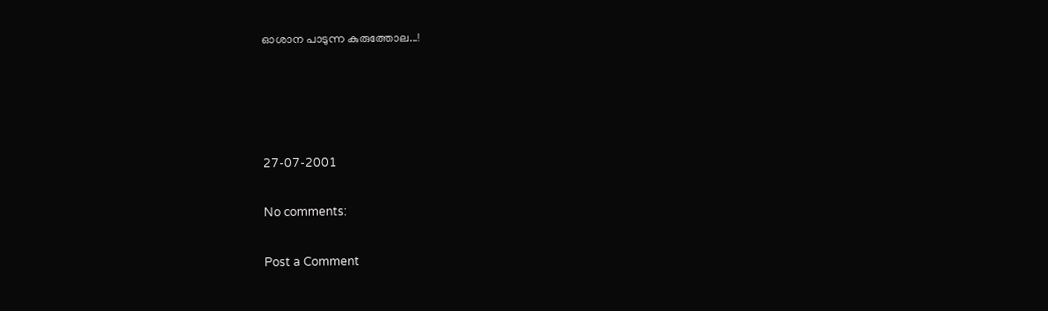ഓശാന പാടുന്ന കുരുത്തോല...!




27-07-2001

No comments:

Post a Comment